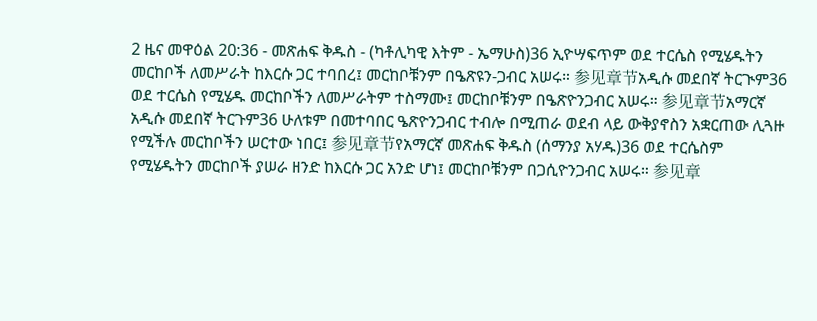2 ዜና መዋዕል 20:36 - መጽሐፍ ቅዱስ - (ካቶሊካዊ እትም - ኤማሁስ)36 ኢዮሣፍጥም ወደ ተርሴስ የሚሄዱትን መርከቦች ለመሥራት ከእርሱ ጋር ተባበረ፤ መርከቦቹንም በዔጽዩን-ጋብር አሠሩ። 参见章节አዲሱ መደበኛ ትርጒም36 ወደ ተርሴስ የሚሄዱ መርከቦችን ለመሥራትም ተስማሙ፤ መርከቦቹንም በዔጽዮንጋብር አሠሩ። 参见章节አማርኛ አዲሱ መደበኛ ትርጉም36 ሁለቱም በመተባበር ዔጽዮንጋብር ተብሎ በሚጠራ ወደብ ላይ ውቅያኖስን አቋርጠው ሊጓዙ የሚችሉ መርከቦችን ሠርተው ነበር፤ 参见章节የአማርኛ መጽሐፍ ቅዱስ (ሰማንያ አሃዱ)36 ወደ ተርሴስም የሚሄዱትን መርከቦች ያሠራ ዘንድ ከእርሱ ጋር አንድ ሆነ፤ መርከቦቹንም በጋሲዮንጋብር አሠሩ። 参见章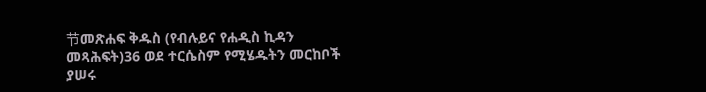节መጽሐፍ ቅዱስ (የብሉይና የሐዲስ ኪዳን መጻሕፍት)36 ወደ ተርሴስም የሚሄዱትን መርከቦች ያሠሩ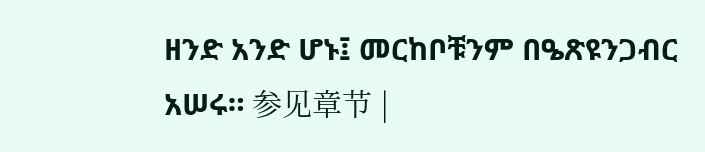ዘንድ አንድ ሆኑ፤ መርከቦቹንም በዔጽዩንጋብር አሠሩ። 参见章节 |